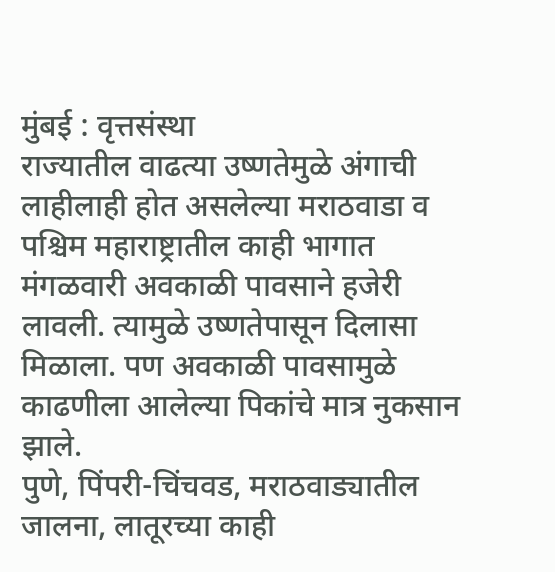मुंबई : वृत्तसंस्था
राज्यातील वाढत्या उष्णतेमुळे अंगाची लाहीलाही होत असलेल्या मराठवाडा व पश्चिम महाराष्ट्रातील काही भागात मंगळवारी अवकाळी पावसाने हजेरी लावली. त्यामुळे उष्णतेपासून दिलासा मिळाला. पण अवकाळी पावसामुळे काढणीला आलेल्या पिकांचे मात्र नुकसान झाले.
पुणे, पिंपरी-चिंचवड, मराठवाड्यातील जालना, लातूरच्या काही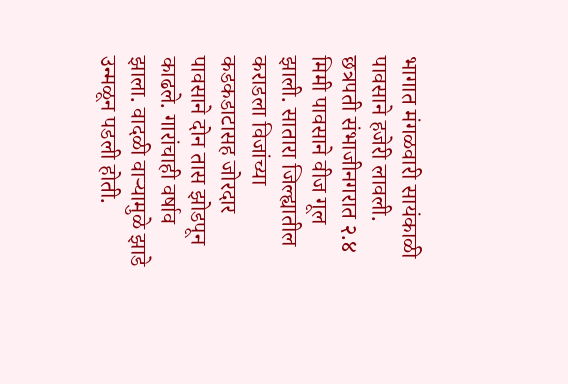भागात मंगळवारी सायंकाळी पावसाने हजेरी लावली. छत्रपती संभाजीनगरात २.४ मिमी पावसाने वीज गूल झाली. सातारा जिल्ह्यातील कराडला विजांच्या कडकडाटासह जोरदार पावसाने दोन तास झोडपून काढले. गारांचाही वर्षाव झाला. वादळी वाऱ्यामुळे झाडे उन्मळून पडली होती.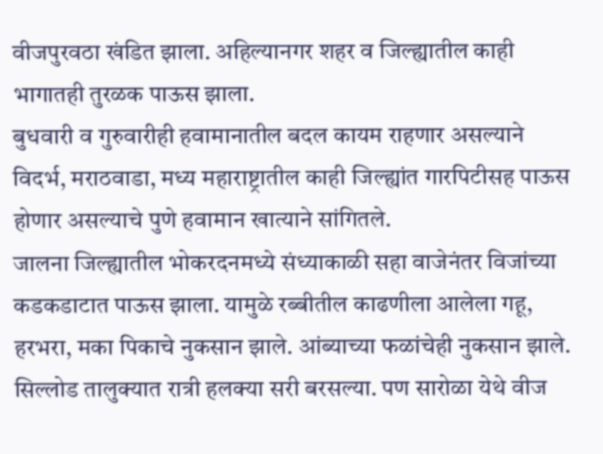वीजपुरवठा खंडित झाला. अहिल्यानगर शहर व जिल्ह्यातील काही भागातही तुरळक पाऊस झाला.
बुधवारी व गुरुवारीही हवामानातील बदल कायम राहणार असल्याने विदर्भ, मराठवाडा, मध्य महाराष्ट्रातील काही जिल्ह्यांत गारपिटीसह पाऊस होणार असल्याचे पुणे हवामान खात्याने सांगितले.
जालना जिल्ह्यातील भोकरदनमध्ये संध्याकाळी सहा वाजेनंतर विजांच्या कडकडाटात पाऊस झाला. यामुळे रब्बीतील काढणीला आलेला गहू, हरभरा, मका पिकाचे नुकसान झाले. आंब्याच्या फळांचेही नुकसान झाले. सिल्लोड तालुक्यात रात्री हलक्या सरी बरसल्या. पण सारोळा येथे वीज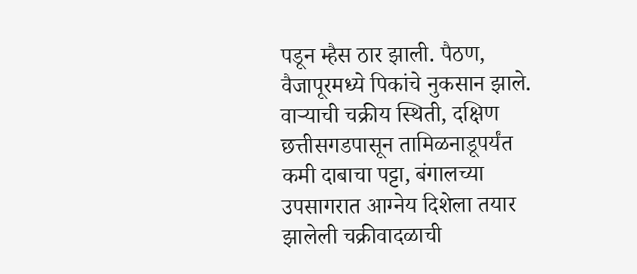पडून म्हैस ठार झाली. पैठण, वैजापूरमध्ये पिकांचे नुकसान झाले.
वाऱ्याची चक्रीय स्थिती, दक्षिण छत्तीसगडपासून तामिळनाडूपर्यंत कमी दाबाचा पट्टा, बंगालच्या उपसागरात आग्नेय दिशेला तयार झालेली चक्रीवादळाची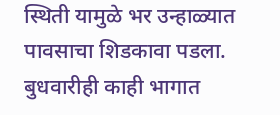स्थिती यामुळे भर उन्हाळ्यात पावसाचा शिडकावा पडला. बुधवारीही काही भागात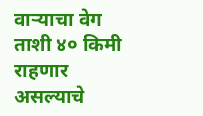वाऱ्याचा वेग ताशी ४० किमी राहणार असल्याचे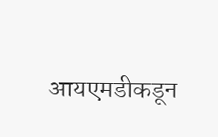आयएमडीकडून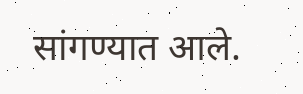सांगण्यात आले.